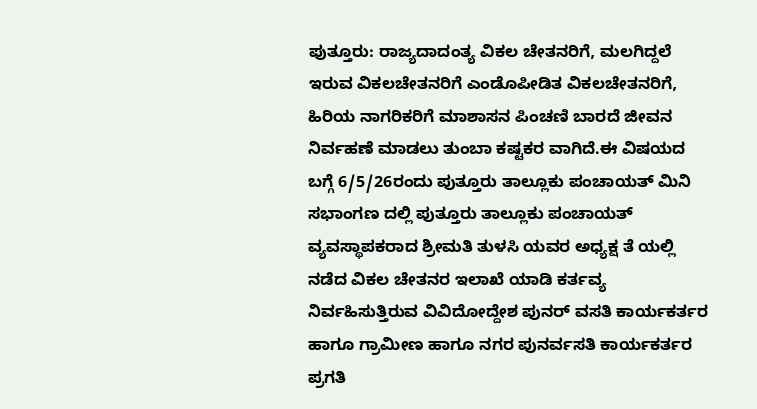ಪುತ್ತೂರು: ರಾಜ್ಯದಾದಂತ್ಯ ವಿಕಲ ಚೇತನರಿಗೆ, ಮಲಗಿದ್ದಲೆ ಇರುವ ವಿಕಲಚೇತನರಿಗೆ ಎಂಡೊಪೀಡಿತ ವಿಕಲಚೇತನರಿಗೆ, ಹಿರಿಯ ನಾಗರಿಕರಿಗೆ ಮಾಶಾಸನ ಪಿಂಚಣಿ ಬಾರದೆ ಜೀವನ ನಿರ್ವಹಣೆ ಮಾಡಲು ತುಂಬಾ ಕಷ್ಟಕರ ವಾಗಿದೆ.ಈ ವಿಷಯದ ಬಗ್ಗೆ 6/5/26ರಂದು ಪುತ್ತೂರು ತಾಲ್ಲೂಕು ಪಂಚಾಯತ್ ಮಿನಿ ಸಭಾಂಗಣ ದಲ್ಲಿ ಪುತ್ತೂರು ತಾಲ್ಲೂಕು ಪಂಚಾಯತ್ ವ್ಯವಸ್ಥಾಪಕರಾದ ಶ್ರೀಮತಿ ತುಳಸಿ ಯವರ ಅಧ್ಯಕ್ಷ ತೆ ಯಲ್ಲಿ ನಡೆದ ವಿಕಲ ಚೇತನರ ಇಲಾಖೆ ಯಾಡಿ ಕರ್ತವ್ಯ ನಿರ್ವಹಿಸುತ್ತಿರುವ ವಿವಿದೋದ್ದೇಶ ಪುನರ್ ವಸತಿ ಕಾರ್ಯಕರ್ತರ ಹಾಗೂ ಗ್ರಾಮೀಣ ಹಾಗೂ ನಗರ ಪುನರ್ವಸತಿ ಕಾರ್ಯಕರ್ತರ ಪ್ರಗತಿ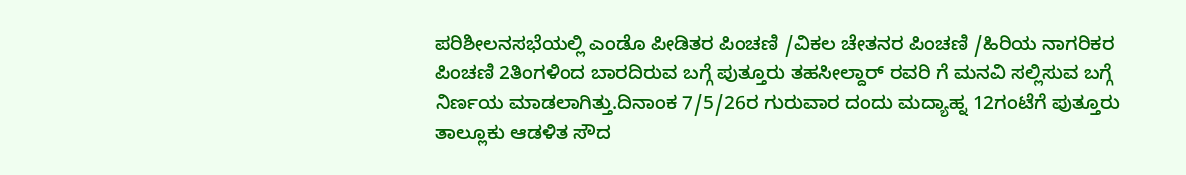ಪರಿಶೀಲನಸಭೆಯಲ್ಲಿ ಎಂಡೊ ಪೀಡಿತರ ಪಿಂಚಣಿ /ವಿಕಲ ಚೇತನರ ಪಿಂಚಣಿ /ಹಿರಿಯ ನಾಗರಿಕರ ಪಿಂಚಣಿ 2ತಿಂಗಳಿಂದ ಬಾರದಿರುವ ಬಗ್ಗೆ ಪುತ್ತೂರು ತಹಸೀಲ್ದಾರ್ ರವರಿ ಗೆ ಮನವಿ ಸಲ್ಲಿಸುವ ಬಗ್ಗೆ ನಿರ್ಣಯ ಮಾಡಲಾಗಿತ್ತು.ದಿನಾಂಕ 7/5/26ರ ಗುರುವಾರ ದಂದು ಮದ್ಯಾಹ್ನ 12ಗಂಟೆಗೆ ಪುತ್ತೂರು ತಾಲ್ಲೂಕು ಆಡಳಿತ ಸೌದ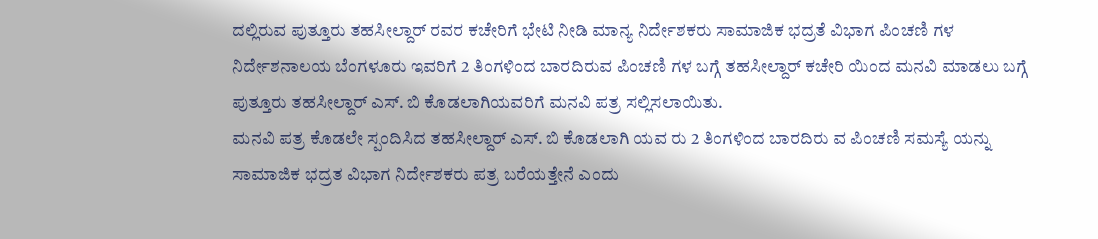ದಲ್ಲಿರುವ ಪುತ್ತೂರು ತಹಸೀಲ್ದಾರ್ ರವರ ಕಚೇರಿಗೆ ಭೇಟಿ ನೀಡಿ ಮಾನ್ಯ ನಿರ್ದೇಶಕರು ಸಾಮಾಜಿಕ ಭದ್ರತೆ ವಿಭಾಗ ಪಿಂಚಣಿ ಗಳ ನಿರ್ದೇಶನಾಲಯ ಬೆಂಗಳೂರು ಇವರಿಗೆ 2 ತಿಂಗಳಿಂದ ಬಾರದಿರುವ ಪಿಂಚಣಿ ಗಳ ಬಗ್ಗೆ ತಹಸೀಲ್ದಾರ್ ಕಚೇರಿ ಯಿಂದ ಮನವಿ ಮಾಡಲು ಬಗ್ಗೆ ಪುತ್ತೂರು ತಹಸೀಲ್ದಾರ್ ಎಸ್. ಬಿ ಕೊಡಲಾಗಿಯವರಿಗೆ ಮನವಿ ಪತ್ರ ಸಲ್ಲಿಸಲಾಯಿತು.
ಮನವಿ ಪತ್ರ ಕೊಡಲೇ ಸ್ಪಂದಿಸಿದ ತಹಸೀಲ್ದಾರ್ ಎಸ್. ಬಿ ಕೊಡಲಾಗಿ ಯವ ರು 2 ತಿಂಗಳಿಂದ ಬಾರದಿರು ವ ಪಿಂಚಣಿ ಸಮಸ್ಯೆ ಯನ್ನು ಸಾಮಾಜಿಕ ಭದ್ರತ ವಿಭಾಗ ನಿರ್ದೇಶಕರು ಪತ್ರ ಬರೆಯತ್ತೇನೆ ಎಂದು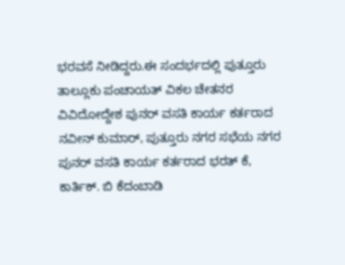ಭರವಸೆ ನೀಡಿದ್ದರು.ಈ ಸಂದರ್ಭದಲ್ಲಿ ಪುತ್ತೂರು ತಾಲ್ಲೂಕು ಪಂಚಾಯತ್ ವಿಕಲ ಚೇತನರ ವಿವಿದೋದ್ದೇಶ ಪುನರ್ ವಸತಿ ಕಾರ್ಯ ಕರ್ತರಾದ ನವೀನ್ ಕುಮಾರ್, ಪುತ್ತೂರು ನಗರ ಸಭೆಯ ನಗರ ಪುನರ್ ವಸತಿ ಕಾರ್ಯ ಕರ್ತರಾದ ಭರತ್ ಕೆ, ಕಾರ್ತಿಕ್. ಬಿ ಕೆದಂಬಾಡಿ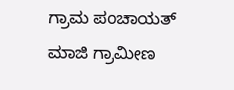ಗ್ರಾಮ ಪಂಚಾಯತ್ ಮಾಜಿ ಗ್ರಾಮೀಣ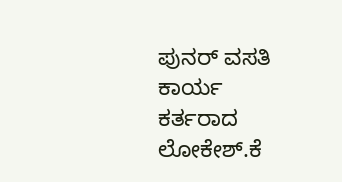ಪುನರ್ ವಸತಿ ಕಾರ್ಯ ಕರ್ತರಾದ ಲೋಕೇಶ್.ಕೆ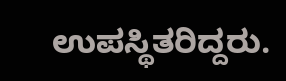ಉಪಸ್ಥಿತರಿದ್ದರು.